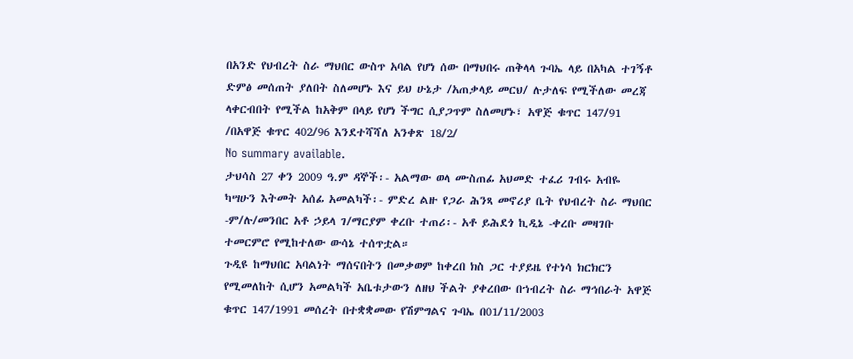በአንድ የህብረት ስራ ማህበር ውስጥ አባል የሆነ ሰው በማህበሩ ጠቅላላ ጉባኤ ላይ በአካል ተገኝቶ ድምፅ መሰጠት ያለበት ስለመሆኑ እና ይህ ሁኔታ /አጠቃላይ መርህ/ ሉታለፍ የሚችለው መረጃ ላቀርብበት የሚችል ከአቅም በላይ የሆነ ችግር ሲያጋጥም ስለመሆኑ፣ አዋጅ ቁጥር 147/91 /በአዋጅ ቁጥር 402/96 እንደተሻሻለ አንቀጽ 18/2/
No summary available.
ታህሳስ 27 ቀን 2009 ዓ.ም ዳኞች፡- አልማው ወላ ሙስጠፊ አህመድ ተፈሪ ገብሩ አብዬ ካሣሁን እትመት አሰፊ አመልካች፡- ምድረ ልዙ የጋራ ሕንጻ መኖሪያ ቤት የህብረት ስራ ማህበር -ም/ሉ/መንበር አቶ ኃይላ ገ/ማርያም ቀረቡ ተጠሪ፡- አቶ ይሕደጎ ኪዲኔ -ቀረቡ መዛገቡ ተመርምሮ የሚከተለው ውሳኔ ተሰጥቷል።
ጉዲዩ ከማህበር አባልነት ማሰናበትን በመቃወም ከቀረበ ክስ ጋር ተያይዜ የተነሳ ክርክርን የሚመለከት ሲሆን አመልካች አቤቱታውን ለዘህ ችልት ያቀረበው በኀብረት ስራ ማኅበራት አዋጅ ቁጥር 147/1991 መሰረት በተቋቋመው የሽምግልና ጉባኤ በ01/11/2003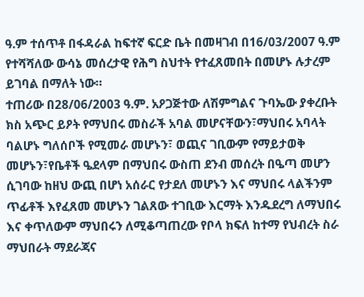ዓ.ም ተሰጥቶ በፋዳራል ከፍተኛ ፍርድ ቤት በመዛገብ በ16/03/2007 ዓ.ም የተሻሻለው ውሳኔ መሰረታዊ የሕግ ስህተት የተፈጸመበት በመሆኑ ሉታረም ይገባል በማለት ነው።
ተጠሪው በ28/06/2003 ዓ.ም. አዖጋጅተው ለሽምግልና ጉባኤው ያቀረቡት ክስ አጭር ይዖት የማህበሩ መስራች አባል መሆናቸውን፣ማህበሩ አባላት ባልሆኑ ግለሰቦች የሚመራ መሆኑን፣ ወጪና ገቢውም የማይታወቅ መሆኑን፣የቤቶች ዔደላም በማህበሩ ውስጠ ደንብ መሰረት በዔጣ መሆን ሲገባው ከዘህ ውጪ በሆነ አሰራር የታደለ መሆኑን እና ማህበሩ ላልችንም ጥፊቶች እየፈጸመ መሆኑን ገልጸው ተገቢው እርማት እንዱደረግ ለማህበሩ እና ቀጥለውም ማህበሩን ለሚቆጣጠረው የቦላ ክፍለ ከተማ የህብረት ስራ ማህበራት ማደራጃና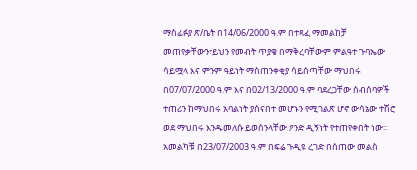ማስፊፉያ ጽ/ቤት በ14/06/2000 ዓ.ም በተጻፈ ማመልከቻ መጠየቃቸውን፣ይህን የመብት ጥያቄ በማቅረባቸውም ምልዓተ ጉባኤው ሳይሟላ እና ምንም ዓይነት ማስጠንቀቂያ ሳይሰጣቸው ማህበሩ በ07/07/2000 ዓ.ም እና በ02/13/2000 ዓ.ም ባደረጋቸው ስብሰባዎች ተጠሪን ከማህበሩ አባልነት ያሰናበተ መሆኑን የሚገልጽ ሆኖ ውሳኔው ተሽሮ ወደ ማህበሩ እንዱመለሱ ይወሰንላቸው ዖንድ ዲኝነት የተጠየቀበት ነው።
አመልካቹ በ23/07/2003 ዓ.ም በፍሬ ጉዲዩ ረገድ በሰጠው መልስ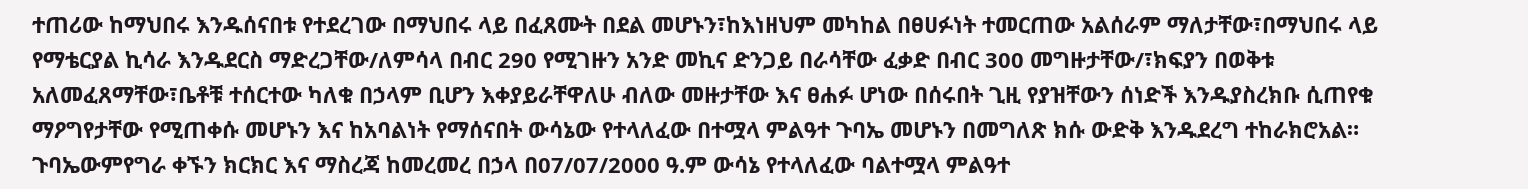ተጠሪው ከማህበሩ እንዱሰናበቱ የተደረገው በማህበሩ ላይ በፈጸሙት በደል መሆኑን፣ከእነዘህም መካከል በፀሀፉነት ተመርጠው አልሰራም ማለታቸው፣በማህበሩ ላይ የማቴርያል ኪሳራ እንዱደርስ ማድረጋቸው/ለምሳላ በብር 290 የሚገዙን አንድ መኪና ድንጋይ በራሳቸው ፈቃድ በብር 300 መግዙታቸው/፣ክፍያን በወቅቱ አለመፈጸማቸው፣ቤቶቹ ተሰርተው ካለቁ በኃላም ቢሆን እቀያይራቸዋለሁ ብለው መዙታቸው እና ፀሐፉ ሆነው በሰሩበት ጊዚ የያዝቸውን ሰነድች እንዱያስረክቡ ሲጠየቁ ማዖግየታቸው የሚጠቀሱ መሆኑን እና ከአባልነት የማሰናበት ውሳኔው የተላለፈው በተሟላ ምልዓተ ጉባኤ መሆኑን በመግለጽ ክሱ ውድቅ እንዱደረግ ተከራክሮአል።
ጉባኤውምየግራ ቀኙን ክርክር እና ማስረጃ ከመረመረ በኃላ በ07/07/2000 ዓ.ም ውሳኔ የተላለፈው ባልተሟላ ምልዓተ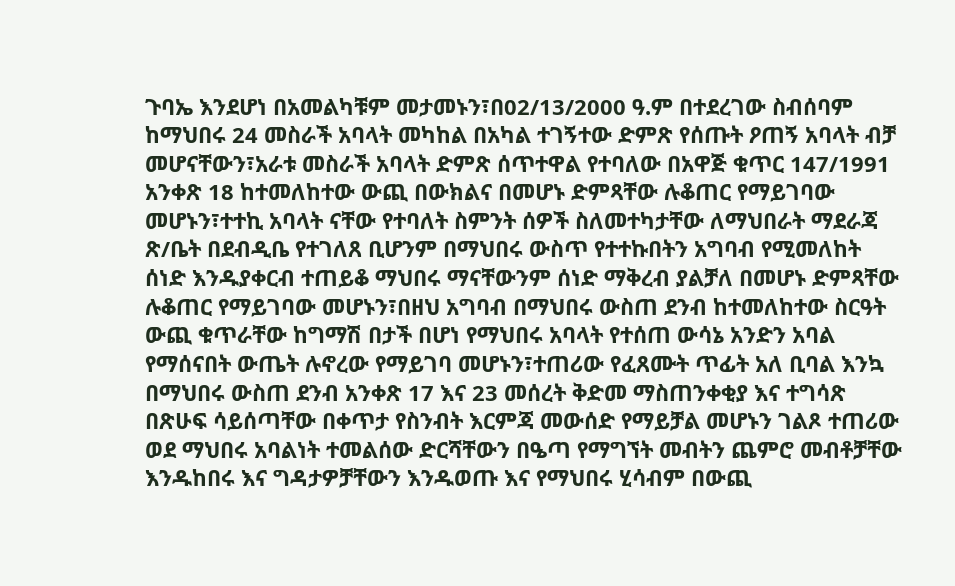ጉባኤ እንደሆነ በአመልካቹም መታመኑን፣በ02/13/2000 ዓ.ም በተደረገው ስብሰባም ከማህበሩ 24 መስራች አባላት መካከል በአካል ተገኝተው ድምጽ የሰጡት ዖጠኝ አባላት ብቻ መሆናቸውን፣አራቱ መስራች አባላት ድምጽ ሰጥተዋል የተባለው በአዋጅ ቁጥር 147/1991 አንቀጽ 18 ከተመለከተው ውጪ በውክልና በመሆኑ ድምጻቸው ሉቆጠር የማይገባው መሆኑን፣ተተኪ አባላት ናቸው የተባለት ስምንት ሰዎች ስለመተካታቸው ለማህበራት ማደራጃ ጽ/ቤት በደብዲቤ የተገለጸ ቢሆንም በማህበሩ ውስጥ የተተኩበትን አግባብ የሚመለከት ሰነድ እንዱያቀርብ ተጠይቆ ማህበሩ ማናቸውንም ሰነድ ማቅረብ ያልቻለ በመሆኑ ድምጻቸው ሉቆጠር የማይገባው መሆኑን፣በዘህ አግባብ በማህበሩ ውስጠ ደንብ ከተመለከተው ስርዓት ውጪ ቁጥራቸው ከግማሽ በታች በሆነ የማህበሩ አባላት የተሰጠ ውሳኔ አንድን አባል የማሰናበት ውጤት ሉኖረው የማይገባ መሆኑን፣ተጠሪው የፈጸሙት ጥፊት አለ ቢባል እንኳ በማህበሩ ውስጠ ደንብ አንቀጽ 17 እና 23 መሰረት ቅድመ ማስጠንቀቂያ እና ተግሳጽ በጽሁፍ ሳይሰጣቸው በቀጥታ የስንብት እርምጃ መውሰድ የማይቻል መሆኑን ገልጾ ተጠሪው ወደ ማህበሩ አባልነት ተመልሰው ድርሻቸውን በዔጣ የማግኘት መብትን ጨምሮ መብቶቻቸው እንዱከበሩ እና ግዳታዎቻቸውን እንዱወጡ እና የማህበሩ ሂሳብም በውጪ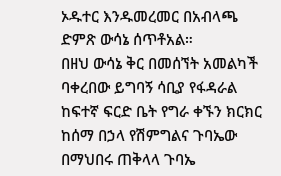ኦዱተር እንዱመረመር በአብላጫ ድምጽ ውሳኔ ሰጥቶአል።
በዘህ ውሳኔ ቅር በመሰኘት አመልካች ባቀረበው ይግባኝ ሳቢያ የፋዳራል ከፍተኛ ፍርድ ቤት የግራ ቀኙን ክርክር ከሰማ በኃላ የሽምግልና ጉባኤው በማህበሩ ጠቅላላ ጉባኤ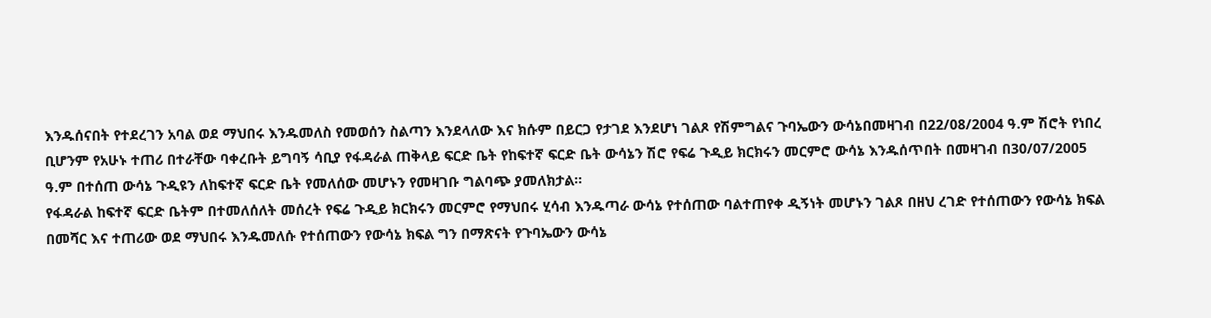እንዱሰናበት የተደረገን አባል ወደ ማህበሩ እንዱመለስ የመወሰን ስልጣን እንደላለው እና ክሱም በይርጋ የታገደ እንደሆነ ገልጾ የሽምግልና ጉባኤውን ውሳኔበመዛገብ በ22/08/2004 ዓ.ም ሽሮት የነበረ ቢሆንም የአሁኑ ተጠሪ በተራቸው ባቀረቡት ይግባኝ ሳቢያ የፋዳራል ጠቅላይ ፍርድ ቤት የከፍተኛ ፍርድ ቤት ውሳኔን ሽሮ የፍሬ ጉዲይ ክርክሩን መርምሮ ውሳኔ እንዱሰጥበት በመዛገብ በ30/07/2005 ዓ.ም በተሰጠ ውሳኔ ጉዲዩን ለከፍተኛ ፍርድ ቤት የመለሰው መሆኑን የመዛገቡ ግልባጭ ያመለክታል።
የፋዳራል ከፍተኛ ፍርድ ቤትም በተመለሰለት መሰረት የፍሬ ጉዲይ ክርክሩን መርምሮ የማህበሩ ሂሳብ እንዱጣራ ውሳኔ የተሰጠው ባልተጠየቀ ዲኝነት መሆኑን ገልጾ በዘህ ረገድ የተሰጠውን የውሳኔ ክፍል በመሻር እና ተጠሪው ወደ ማህበሩ እንዱመለሱ የተሰጠውን የውሳኔ ክፍል ግን በማጽናት የጉባኤውን ውሳኔ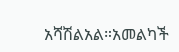አሻሽልአል።አመልካች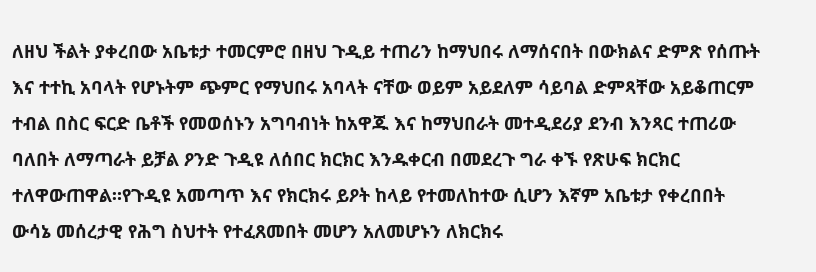ለዘህ ችልት ያቀረበው አቤቱታ ተመርምሮ በዘህ ጉዲይ ተጠሪን ከማህበሩ ለማሰናበት በውክልና ድምጽ የሰጡት እና ተተኪ አባላት የሆኑትም ጭምር የማህበሩ አባላት ናቸው ወይም አይደለም ሳይባል ድምጻቸው አይቆጠርም ተብል በስር ፍርድ ቤቶች የመወሰኑን አግባብነት ከአዋጁ እና ከማህበራት መተዲደሪያ ደንብ እንጻር ተጠሪው ባለበት ለማጣራት ይቻል ዖንድ ጉዲዩ ለሰበር ክርክር እንዱቀርብ በመደረጉ ግራ ቀኙ የጽሁፍ ክርክር ተለዋውጠዋል።የጉዲዩ አመጣጥ እና የክርክሩ ይዖት ከላይ የተመለከተው ሲሆን እኛም አቤቱታ የቀረበበት ውሳኔ መሰረታዊ የሕግ ስህተት የተፈጸመበት መሆን አለመሆኑን ለክርክሩ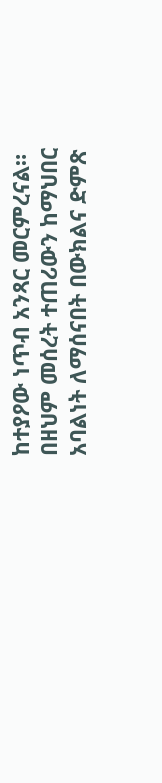ከተያዖው ነጥብ አንጻር መርምረናል።
በዘህም መሰረት ተጠሪውን ከማህበር አባልነት ለማሰናበት በውክልና ድምጽ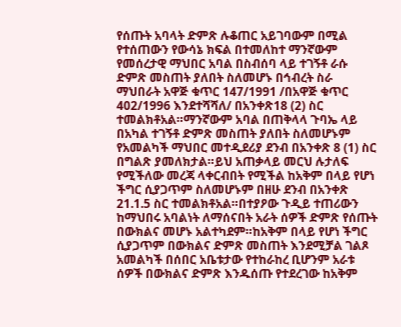የሰጡት አባላት ድምጽ ሉቆጠር አይገባውም በሚል የተሰጠውን የውሳኔ ክፍል በተመለከተ ማንኛውም የመሰረታዊ ማህበር አባል በስብሰባ ላይ ተገኝቶ ራሱ ድምጽ መስጠት ያለበት ስለመሆኑ በኅብረት ስራ ማህበራት አዋጅ ቁጥር 147/1991 /በአዋጅ ቁጥር 402/1996 እንደተሻሻለ/ በአንቀጽ18 (2) ስር ተመልክቶአል።ማንኛውም አባል በጠቅላላ ጉባኤ ላይ በአካል ተገኝቶ ድምጽ መስጠት ያለበት ስለመሆኑም የአመልካች ማህበር መተዲደሪያ ደንብ በአንቀጽ 8 (1) ስር በግልጽ ያመለክታል።ይህ አጠቃላይ መርህ ሉታለፍ የሚችለው መረጃ ላቀርብበት የሚችል ከአቅም በላይ የሆነ ችግር ሲያጋጥም ስለመሆኑም በዘሁ ደንብ በአንቀጽ 21.1.5 ስር ተመልክቶአል።በተያዖው ጉዲይ ተጠሪውን ከማህበሩ አባልነት ለማሰናበት አራት ሰዎች ድምጽ የሰጡት በውክልና መሆኑ አልተካደም።ከአቅም በላይ የሆነ ችግር ሲያጋጥም በውክልና ድምጽ መስጠት እንደሚቻል ገልጾ አመልካች በሰበር አቤቱታው የተከራከረ ቢሆንም አራቱ ሰዎች በውክልና ድምጽ እንዱሰጡ የተደረገው ከአቅም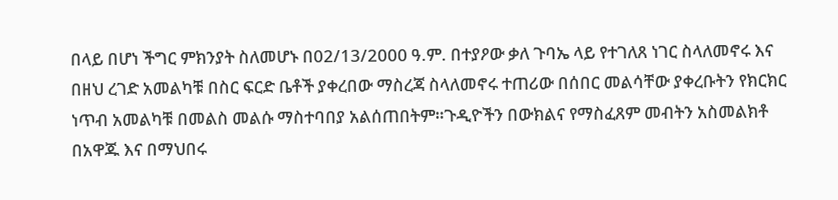በላይ በሆነ ችግር ምክንያት ስለመሆኑ በ02/13/2000 ዓ.ም. በተያዖው ቃለ ጉባኤ ላይ የተገለጸ ነገር ስላለመኖሩ እና በዘህ ረገድ አመልካቹ በስር ፍርድ ቤቶች ያቀረበው ማስረጃ ስላለመኖሩ ተጠሪው በሰበር መልሳቸው ያቀረቡትን የክርክር ነጥብ አመልካቹ በመልስ መልሱ ማስተባበያ አልሰጠበትም።ጉዲዮችን በውክልና የማስፈጸም መብትን አስመልክቶ በአዋጁ እና በማህበሩ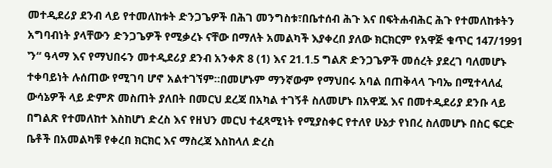መተዲደሪያ ደንብ ላይ የተመለከቱት ድንጋጌዎች በሕገ መንግስቱ፣በቤተሰብ ሕጉ እና በፍትሐብሕር ሕጉ የተመለከቱትን አግባብነት ያላቸውን ድንጋጌዎች የሚቃረኑ ናቸው በማለት አመልካች እያቀረበ ያለው ክርክርም የአዋጅ ቁጥር 147/1991 ‛ን“ ዓላማ እና የማህበሩን መተዲደሪያ ደንብ አንቀጽ 8 (1) እና 21.1.5 ግልጽ ድንጋጌዎች መሰረት ያደረገ ባለመሆኑ ተቀባይነት ሉሰጠው የሚገባ ሆኖ አልተገኘም።በመሆኑም ማንኛውም የማህበሩ አባል በጠቅላላ ጉባኤ በሚተላለፈ ውሳኔዎች ላይ ድምጽ መስጠት ያለበት በመርህ ደረጃ በአካል ተገኝቶ ስለመሆኑ በአዋጁ እና በመተዲደሪያ ደንቡ ላይ በግልጽ የተመለከተ እስከሆነ ድረስ እና የዘህን መርህ ተፈጻሚነት የሚያስቀር የተለየ ሁኔታ የነበረ ስለመሆኑ በስር ፍርድ ቤቶች በአመልካቹ የቀረበ ክርክር እና ማስረጃ እስከላለ ድረስ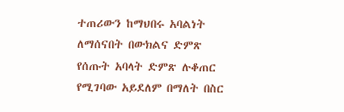ተጠሪውን ከማህበሩ አባልነት ለማሰናበት በውክልና ድምጽ የሰጡት አባላት ድምጽ ሉቆጠር የሚገባው አይደለም በማለት በስር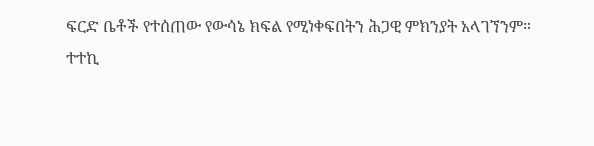ፍርድ ቤቶች የተሰጠው የውሳኔ ክፍል የሚነቀፍበትን ሕጋዊ ምክንያት አላገኘንም።
ተተኪ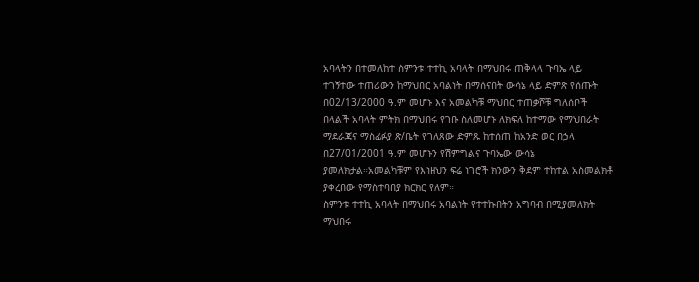አባላትን በተመለከተ ስምንቱ ተተኪ አባላት በማህበሩ ጠቅላላ ጉባኤ ላይ ተገኝተው ተጠሪውን ከማህበር አባልነት በማሰናበት ውሳኔ ላይ ድምጽ የሰጡት በ02/13/2000 ዓ.ም መሆኑ እና አመልካቹ ማህበር ተጠቃሾቹ ግለሰቦች በላልች አባላት ምትክ በማህበሩ የገቡ ስለመሆኑ ለክፍለ ከተማው የማህበራት ማደራጃና ማስፊፉያ ጽ/ቤት የገለጸው ድምጹ ከተሰጠ ከአንድ ወር በኃላ በ27/01/2001 ዓ.ም መሆኑን የሽምግልና ጉባኤው ውሳኔ ያመለክታል።አመልካቹም የእነዘህን ፍሬ ነገሮች ክንውን ቅደም ተከተል አስመልክቶ ያቀረበው የማስተባበያ ክርክር የለም።
ስምንቱ ተተኪ አባላት በማህበሩ አባልነት የተተኩበትን አግባብ በሚያመለክት ማህበሩ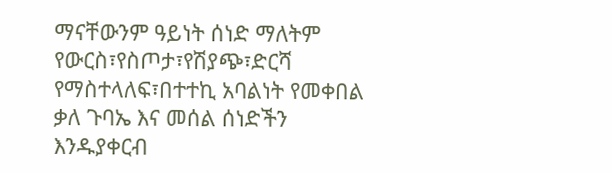ማናቸውንም ዓይነት ሰነድ ማለትም የውርስ፣የስጦታ፣የሽያጭ፣ድርሻ የማስተላለፍ፣በተተኪ አባልነት የመቀበል ቃለ ጉባኤ እና መሰል ሰነድችን እንዱያቀርብ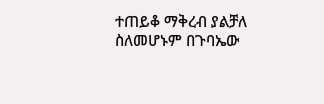ተጠይቆ ማቅረብ ያልቻለ ስለመሆኑም በጉባኤው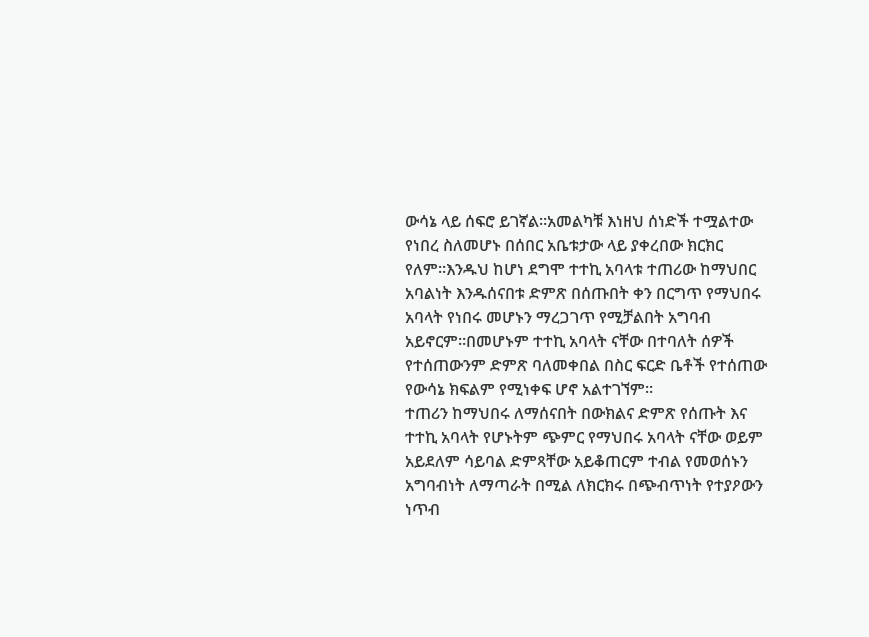ውሳኔ ላይ ሰፍሮ ይገኛል።አመልካቹ እነዘህ ሰነድች ተሟልተው የነበረ ስለመሆኑ በሰበር አቤቱታው ላይ ያቀረበው ክርክር የለም።እንዱህ ከሆነ ደግሞ ተተኪ አባላቱ ተጠሪው ከማህበር አባልነት እንዱሰናበቱ ድምጽ በሰጡበት ቀን በርግጥ የማህበሩ አባላት የነበሩ መሆኑን ማረጋገጥ የሚቻልበት አግባብ አይኖርም።በመሆኑም ተተኪ አባላት ናቸው በተባለት ሰዎች የተሰጠውንም ድምጽ ባለመቀበል በስር ፍርድ ቤቶች የተሰጠው የውሳኔ ክፍልም የሚነቀፍ ሆኖ አልተገኘም።
ተጠሪን ከማህበሩ ለማሰናበት በውክልና ድምጽ የሰጡት እና ተተኪ አባላት የሆኑትም ጭምር የማህበሩ አባላት ናቸው ወይም አይደለም ሳይባል ድምጻቸው አይቆጠርም ተብል የመወሰኑን አግባብነት ለማጣራት በሚል ለክርክሩ በጭብጥነት የተያዖውን ነጥብ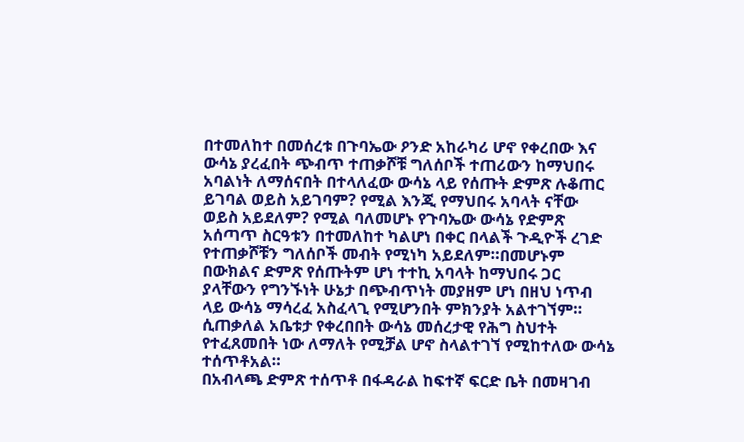በተመለከተ በመሰረቱ በጉባኤው ዖንድ አከራካሪ ሆኖ የቀረበው እና ውሳኔ ያረፈበት ጭብጥ ተጠቃሾቹ ግለሰቦች ተጠሪውን ከማህበሩ አባልነት ለማሰናበት በተላለፈው ውሳኔ ላይ የሰጡት ድምጽ ሉቆጠር ይገባል ወይስ አይገባም? የሚል እንጂ የማህበሩ አባላት ናቸው ወይስ አይደለም? የሚል ባለመሆኑ የጉባኤው ውሳኔ የድምጽ አሰጣጥ ስርዓቱን በተመለከተ ካልሆነ በቀር በላልች ጉዲዮች ረገድ የተጠቃሾቹን ግለሰቦች መብት የሚነካ አይደለም።በመሆኑም በውክልና ድምጽ የሰጡትም ሆነ ተተኪ አባላት ከማህበሩ ጋር ያላቸውን የግንኙነት ሁኔታ በጭብጥነት መያዘም ሆነ በዘህ ነጥብ ላይ ውሳኔ ማሳረፈ አስፈላጊ የሚሆንበት ምክንያት አልተገኘም።
ሲጠቃለል አቤቱታ የቀረበበት ውሳኔ መሰረታዊ የሕግ ስህተት የተፈጸመበት ነው ለማለት የሚቻል ሆኖ ስላልተገኘ የሚከተለው ውሳኔ ተሰጥቶአል።
በአብላጫ ድምጽ ተሰጥቶ በፋዳራል ከፍተኛ ፍርድ ቤት በመዛገብ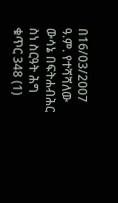በ16/03/2007 ዓ.ም. የተሻሻለው ውሳኔ በፍትሐብሕር ስነ ስርዓት ሕግ ቁጥር 348 (1)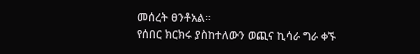መሰረት ፀንቶአል።
የሰበር ክርክሩ ያስከተለውን ወጪና ኪሳራ ግራ ቀኙ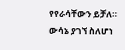የየራሳቸውን ይቻለ።
ውሳኔ ያገኘ ስለሆነ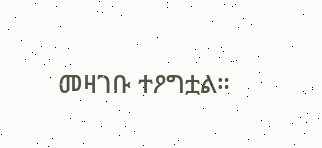መዛገቡ ተዖግቷል።